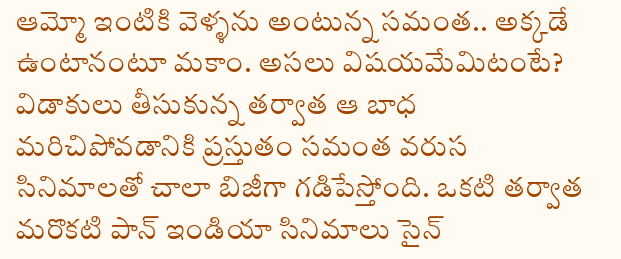ఆమ్మో ఇంటికి వెళ్ళను అంటున్న సమంత.. అక్కడే ఉంటానంటూ మకాం. అసలు విషయమేమిటంటే?
విడాకులు తీసుకున్న తర్వాత ఆ బాధ మరిచిపోవడానికి ప్రస్తుతం సమంత వరుస సినిమాలతో చాలా బిజీగా గడిపేస్తోంది. ఒకటి తర్వాత మరొకటి పాన్ ఇండియా సినిమాలు సైన్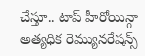చేస్తూ.. టాప్ హీరోయిన్గా అత్యధిక రెమ్యునరేషన్స్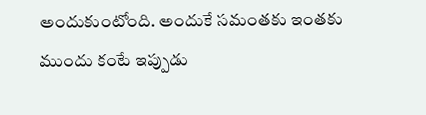అందుకుంటోంది. అందుకే సమంతకు ఇంతకు ముందు కంటే ఇప్పుడు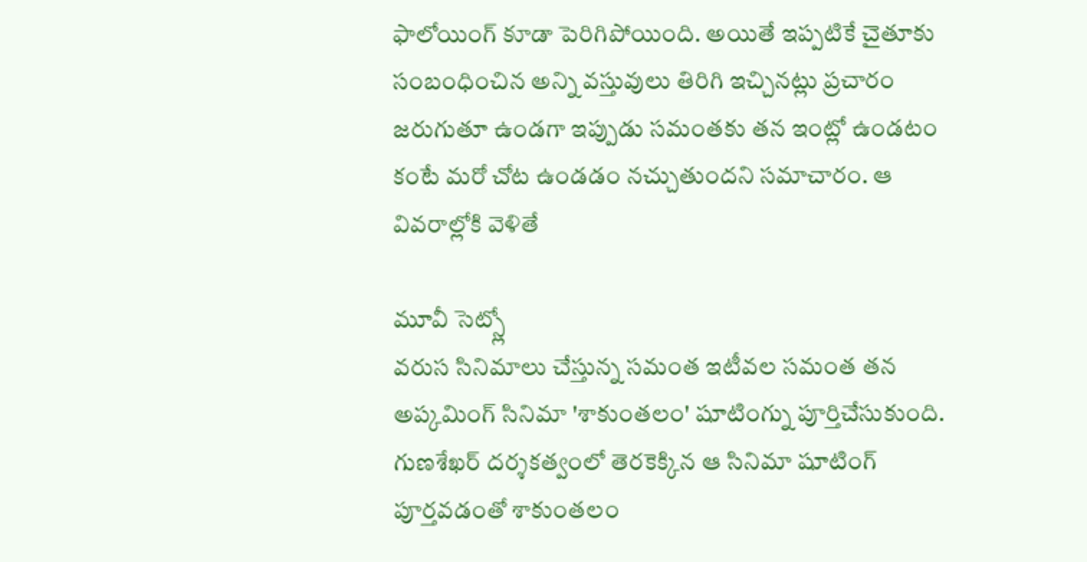ఫాలోయింగ్ కూడా పెరిగిపోయింది. అయితే ఇప్పటికే చైతూకు సంబంధించిన అన్ని వస్తువులు తిరిగి ఇచ్చినట్లు ప్రచారం జరుగుతూ ఉండగా ఇప్పుడు సమంతకు తన ఇంట్లో ఉండటం కంటే మరో చోట ఉండడం నచ్చుతుందని సమాచారం. ఆ వివరాల్లోకి వెళితే

మూవీ సెట్స్లో
వరుస సినిమాలు చేస్తున్న సమంత ఇటీవల సమంత తన అప్కమింగ్ సినిమా 'శాకుంతలం' షూటింగ్ను పూర్తిచేసుకుంది. గుణశేఖర్ దర్శకత్వంలో తెరకెక్కిన ఆ సినిమా షూటింగ్ పూర్తవడంతో శాకుంతలం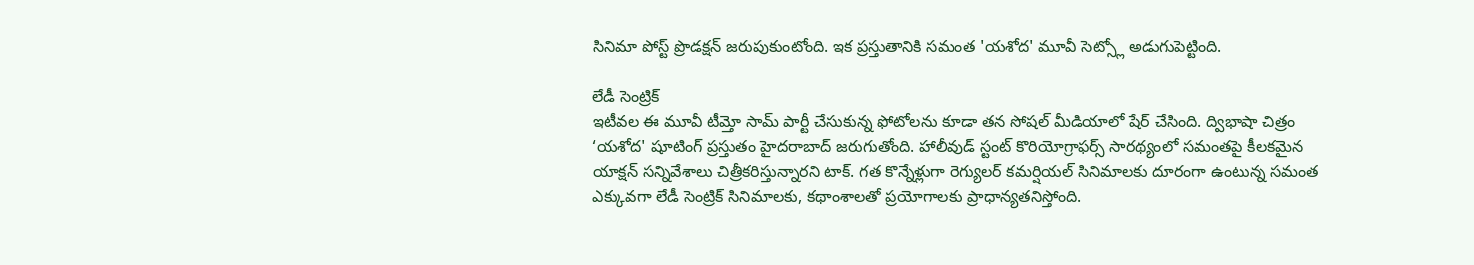సినిమా పోస్ట్ ప్రొడక్షన్ జరుపుకుంటోంది. ఇక ప్రస్తుతానికి సమంత 'యశోద' మూవీ సెట్స్లో అడుగుపెట్టింది.

లేడీ సెంట్రిక్
ఇటీవల ఈ మూవీ టీమ్తో సామ్ పార్టీ చేసుకున్న ఫోటోలను కూడా తన సోషల్ మీడియాలో షేర్ చేసింది. ద్విభాషా చిత్రం ‘యశోద' షూటింగ్ ప్రస్తుతం హైదరాబాద్ జరుగుతోంది. హాలీవుడ్ స్టంట్ కొరియోగ్రాఫర్స్ సారథ్యంలో సమంతపై కీలకమైన యాక్షన్ సన్నివేశాలు చిత్రీకరిస్తున్నారని టాక్. గత కొన్నేళ్లుగా రెగ్యులర్ కమర్షియల్ సినిమాలకు దూరంగా ఉంటున్న సమంత ఎక్కువగా లేడీ సెంట్రిక్ సినిమాలకు, కథాంశాలతో ప్రయోగాలకు ప్రాధాన్యతనిస్తోంది.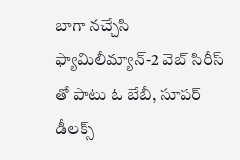బాగా నచ్చేసి
ఫ్యామిలీమ్యాన్-2 వెబ్ సిరీస్ తో పాటు ఓ బేబీ, సూపర్ డీలక్స్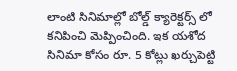లాంటి సినిమాల్లో బోల్డ్ క్యారెక్టర్స్ లో కనిపించి మెప్పించింది. ఇక యశోద సినిమా కోసం రూ. 5 కోట్లు ఖర్చుపెట్టి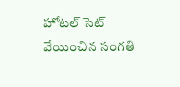హోటల్ సెట్ వేయించిన సంగతి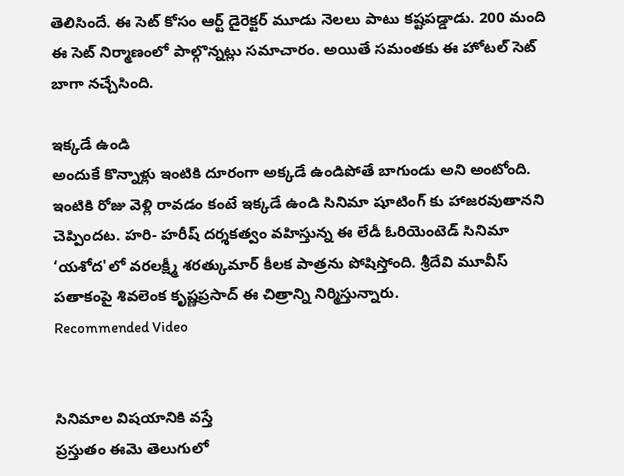తెలిసిందే. ఈ సెట్ కోసం ఆర్ట్ డైరెక్టర్ మూడు నెలలు పాటు కష్టపడ్డాడు. 200 మంది ఈ సెట్ నిర్మాణంలో పాల్గొన్నట్లు సమాచారం. అయితే సమంతకు ఈ హోటల్ సెట్ బాగా నచ్చేసింది.

ఇక్కడే ఉండి
అందుకే కొన్నాళ్లు ఇంటికి దూరంగా అక్కడే ఉండిపోతే బాగుండు అని అంటోంది. ఇంటికి రోజు వెళ్లి రావడం కంటే ఇక్కడే ఉండి సినిమా షూటింగ్ కు హాజరవుతానని చెప్పిందట. హరి- హరీష్ దర్శకత్వం వహిస్తున్న ఈ లేడీ ఓరియెంటెడ్ సినిమా ‘యశోద'లో వరలక్ష్మీ శరత్కుమార్ కీలక పాత్రను పోషిస్తోంది. శ్రీదేవి మూవీస్ పతాకంపై శివలెంక కృష్ణప్రసాద్ ఈ చిత్రాన్ని నిర్మిస్తున్నారు.
Recommended Video


సినిమాల విషయానికి వస్తే
ప్రస్తుతం ఈమె తెలుగులో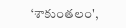‘శాకుంతలం',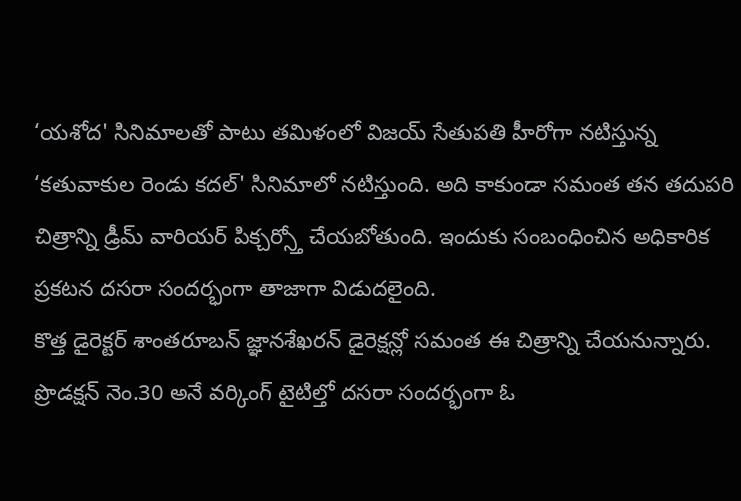‘యశోద' సినిమాలతో పాటు తమిళంలో విజయ్ సేతుపతి హీరోగా నటిస్తున్న ‘కతువాకుల రెండు కదల్' సినిమాలో నటిస్తుంది. అది కాకుండా సమంత తన తదుపరి చిత్రాన్ని డ్రీమ్ వారియర్ పిక్చర్స్తో చేయబోతుంది. ఇందుకు సంబంధించిన అధికారిక ప్రకటన దసరా సందర్భంగా తాజాగా విడుదలైంది.
కొత్త డైరెక్టర్ శాంతరూబన్ జ్ఞానశేఖరన్ డైరెక్షన్లో సమంత ఈ చిత్రాన్ని చేయనున్నారు. ప్రొడక్షన్ నెం.30 అనే వర్కింగ్ టైటిల్తో దసరా సందర్భంగా ఓ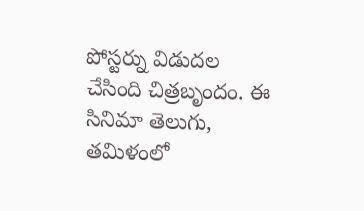పోస్టర్ను విడుదల చేసింది చిత్రబృందం. ఈ సినిమా తెలుగు, తమిళంలో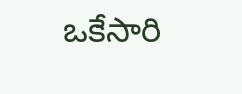ఒకేసారి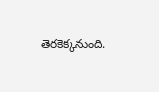తెరకెక్కనుంది.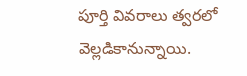పూర్తి వివరాలు త్వరలో వెల్లడికానున్నాయి.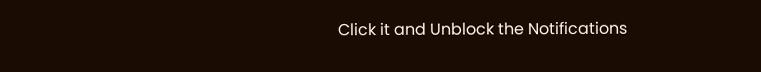Click it and Unblock the Notifications